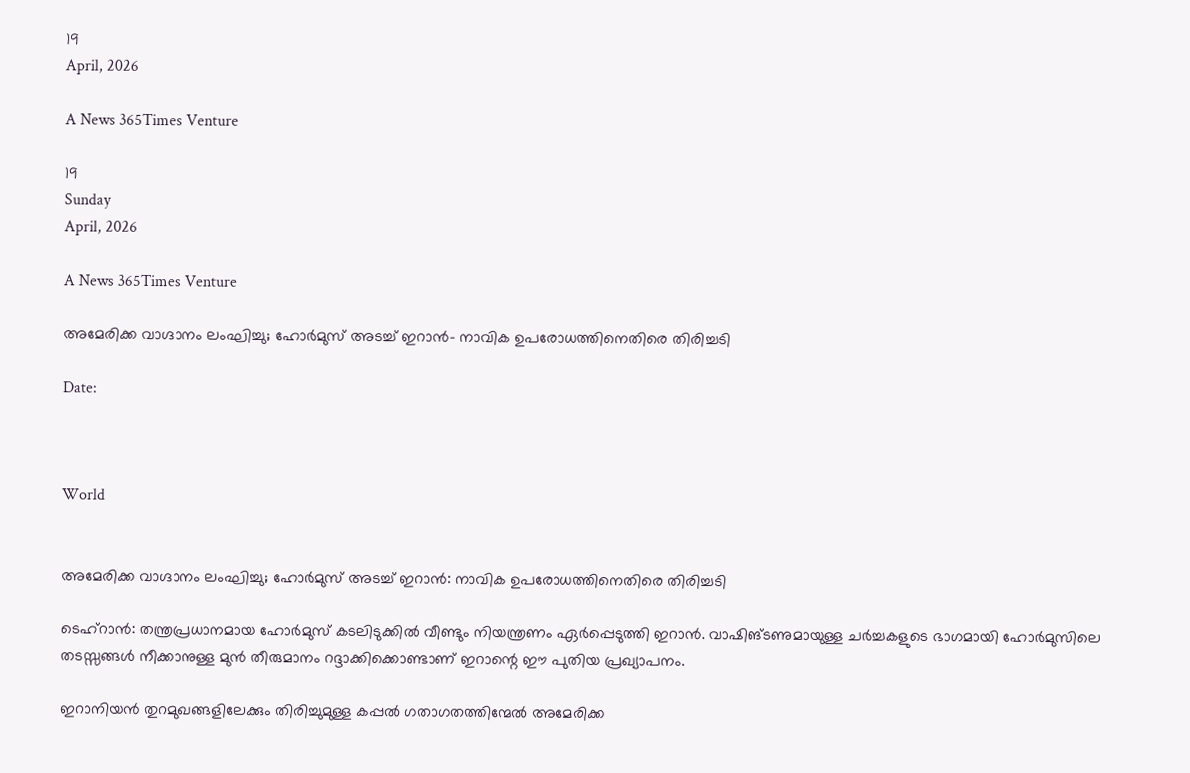19
April, 2026

A News 365Times Venture

19
Sunday
April, 2026

A News 365Times Venture

അമേരിക്ക വാഗ്ദാനം ലംഘിച്ചു; ഹോര്‍മുസ് അടച്ച് ഇറാന്‍- നാവിക ഉപരോധത്തിനെതിരെ തിരിച്ചടി

Date:



World


അമേരിക്ക വാഗ്ദാനം ലംഘിച്ചു; ഹോര്‍മുസ് അടച്ച് ഇറാന്‍: നാവിക ഉപരോധത്തിനെതിരെ തിരിച്ചടി

ടെഹ്‌റാന്‍: തന്ത്രപ്രധാനമായ ഹോര്‍മുസ് കടലിടുക്കില്‍ വീണ്ടും നിയന്ത്രണം ഏര്‍പ്പെടുത്തി ഇറാന്‍. വാഷിങ്ടണുമായുള്ള ചര്‍ച്ചകളുടെ ഭാഗമായി ഹോര്‍മുസിലെ തടസ്സങ്ങള്‍ നീക്കാനുള്ള മുന്‍ തീരുമാനം റദ്ദാക്കിക്കൊണ്ടാണ് ഇറാന്റെ ഈ പുതിയ പ്രഖ്യാപനം.

ഇറാനിയന്‍ തുറമുഖങ്ങളിലേക്കും തിരിച്ചുമുള്ള കപ്പല്‍ ഗതാഗതത്തിന്മേല്‍ അമേരിക്ക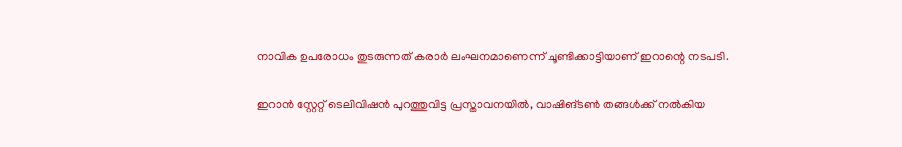നാവിക ഉപരോധം തുടരുന്നത് കരാര്‍ ലംഘനമാണെന്ന് ചൂണ്ടിക്കാട്ടിയാണ് ഇറാന്റെ നടപടി.

ഇറാന്‍ സ്റ്റേറ്റ് ടെലിവിഷന്‍ പുറത്തുവിട്ട പ്രസ്താവനയില്‍, വാഷിങ്ടണ്‍ തങ്ങള്‍ക്ക് നല്‍കിയ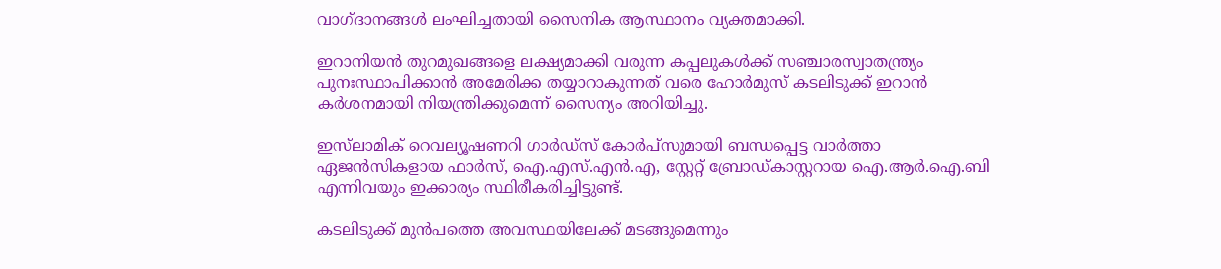വാഗ്ദാനങ്ങള്‍ ലംഘിച്ചതായി സൈനിക ആസ്ഥാനം വ്യക്തമാക്കി.

ഇറാനിയന്‍ തുറമുഖങ്ങളെ ലക്ഷ്യമാക്കി വരുന്ന കപ്പലുകള്‍ക്ക് സഞ്ചാരസ്വാതന്ത്ര്യം പുനഃസ്ഥാപിക്കാന്‍ അമേരിക്ക തയ്യാറാകുന്നത് വരെ ഹോര്‍മുസ് കടലിടുക്ക് ഇറാന്‍ കര്‍ശനമായി നിയന്ത്രിക്കുമെന്ന് സൈന്യം അറിയിച്ചു.

ഇസ്‌ലാമിക് റെവല്യൂഷണറി ഗാര്‍ഡ്സ് കോര്‍പ്സുമായി ബന്ധപ്പെട്ട വാര്‍ത്താ ഏജന്‍സികളായ ഫാര്‍സ്, ഐ.എസ്.എന്‍.എ, സ്റ്റേറ്റ് ബ്രോഡ്കാസ്റ്ററായ ഐ.ആര്‍.ഐ.ബി എന്നിവയും ഇക്കാര്യം സ്ഥിരീകരിച്ചിട്ടുണ്ട്.

കടലിടുക്ക് മുന്‍പത്തെ അവസ്ഥയിലേക്ക് മടങ്ങുമെന്നും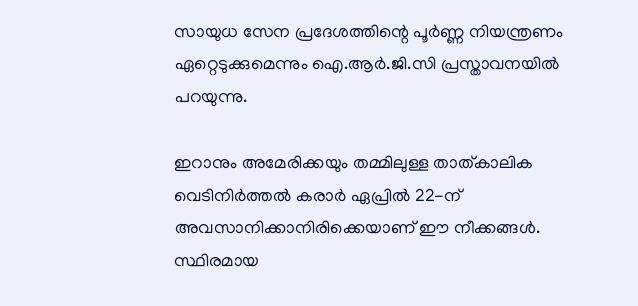സായുധ സേന പ്രദേശത്തിന്റെ പൂര്‍ണ്ണ നിയന്ത്രണം ഏറ്റെടുക്കുമെന്നും ഐ.ആര്‍.ജി.സി പ്രസ്താവനയില്‍ പറയുന്നു.

ഇറാനും അമേരിക്കയും തമ്മിലുള്ള താത്കാലിക വെടിനിര്‍ത്തല്‍ കരാര്‍ ഏപ്രില്‍ 22-ന് അവസാനിക്കാനിരിക്കെയാണ് ഈ നീക്കങ്ങള്‍. സ്ഥിരമായ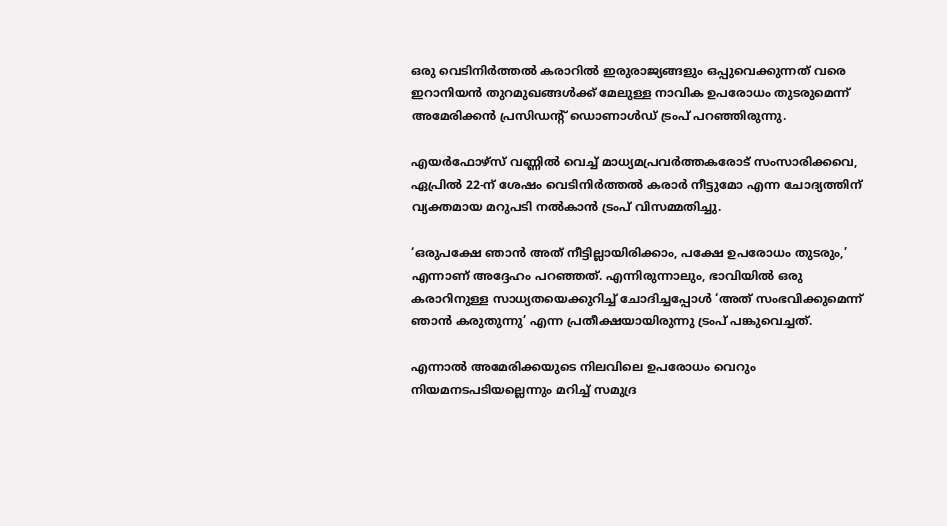ഒരു വെടിനിര്‍ത്തല്‍ കരാറില്‍ ഇരുരാജ്യങ്ങളും ഒപ്പുവെക്കുന്നത് വരെ ഇറാനിയന്‍ തുറമുഖങ്ങള്‍ക്ക് മേലുള്ള നാവിക ഉപരോധം തുടരുമെന്ന് അമേരിക്കന്‍ പ്രസിഡന്റ് ഡൊണാള്‍ഡ് ട്രംപ് പറഞ്ഞിരുന്നു.

എയര്‍ഫോഴ്‌സ് വണ്ണില്‍ വെച്ച് മാധ്യമപ്രവര്‍ത്തകരോട് സംസാരിക്കവെ, ഏപ്രില്‍ 22-ന് ശേഷം വെടിനിര്‍ത്തല്‍ കരാര്‍ നീട്ടുമോ എന്ന ചോദ്യത്തിന് വ്യക്തമായ മറുപടി നല്‍കാന്‍ ട്രംപ് വിസമ്മതിച്ചു.

‘ഒരുപക്ഷേ ഞാന്‍ അത് നീട്ടില്ലായിരിക്കാം, പക്ഷേ ഉപരോധം തുടരും,’ എന്നാണ് അദ്ദേഹം പറഞ്ഞത്. എന്നിരുന്നാലും, ഭാവിയില്‍ ഒരു കരാറിനുള്ള സാധ്യതയെക്കുറിച്ച് ചോദിച്ചപ്പോള്‍ ‘അത് സംഭവിക്കുമെന്ന് ഞാന്‍ കരുതുന്നു’ എന്ന പ്രതീക്ഷയായിരുന്നു ട്രംപ് പങ്കുവെച്ചത്.

എന്നാല്‍ അമേരിക്കയുടെ നിലവിലെ ഉപരോധം വെറും നിയമനടപടിയല്ലെന്നും മറിച്ച് സമുദ്ര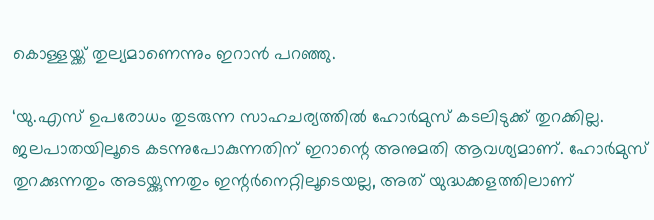കൊള്ളയ്ക്ക് തുല്യമാണെന്നും ഇറാന്‍ പറഞ്ഞു.

‘യു.എസ് ഉപരോധം തുടരുന്ന സാഹചര്യത്തില്‍ ഹോര്‍മുസ് കടലിടുക്ക് തുറക്കില്ല. ജലപാതയിലൂടെ കടന്നുപോകുന്നതിന് ഇറാന്റെ അനുമതി ആവശ്യമാണ്. ഹോര്‍മുസ് തുറക്കുന്നതും അടയ്ക്കുന്നതും ഇന്റര്‍നെറ്റിലൂടെയല്ല, അത് യുദ്ധക്കളത്തിലാണ്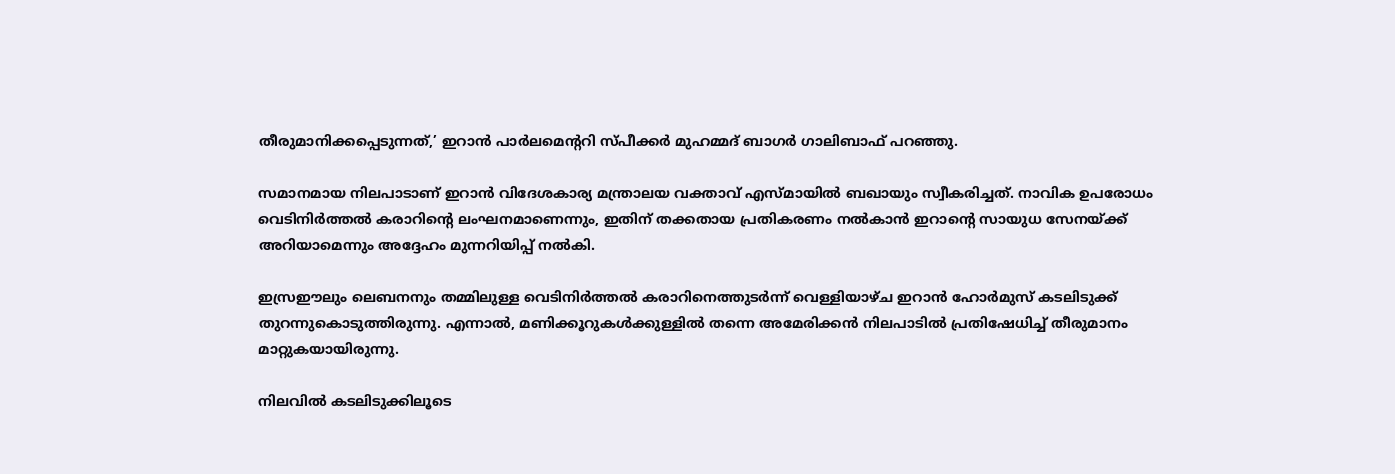തീരുമാനിക്കപ്പെടുന്നത്,’ ഇറാന്‍ പാര്‍ലമെന്ററി സ്പീക്കര്‍ മുഹമ്മദ് ബാഗര്‍ ഗാലിബാഫ് പറഞ്ഞു.

സമാനമായ നിലപാടാണ് ഇറാന്‍ വിദേശകാര്യ മന്ത്രാലയ വക്താവ് എസ്മായില്‍ ബഖായും സ്വീകരിച്ചത്. നാവിക ഉപരോധം വെടിനിര്‍ത്തല്‍ കരാറിന്റെ ലംഘനമാണെന്നും, ഇതിന് തക്കതായ പ്രതികരണം നല്‍കാന്‍ ഇറാന്റെ സായുധ സേനയ്ക്ക് അറിയാമെന്നും അദ്ദേഹം മുന്നറിയിപ്പ് നല്‍കി.

ഇസ്രഈലും ലെബനനും തമ്മിലുള്ള വെടിനിര്‍ത്തല്‍ കരാറിനെത്തുടര്‍ന്ന് വെള്ളിയാഴ്ച ഇറാന്‍ ഹോര്‍മുസ് കടലിടുക്ക് തുറന്നുകൊടുത്തിരുന്നു. എന്നാല്‍, മണിക്കൂറുകള്‍ക്കുള്ളില്‍ തന്നെ അമേരിക്കന്‍ നിലപാടില്‍ പ്രതിഷേധിച്ച് തീരുമാനം മാറ്റുകയായിരുന്നു.

നിലവില്‍ കടലിടുക്കിലൂടെ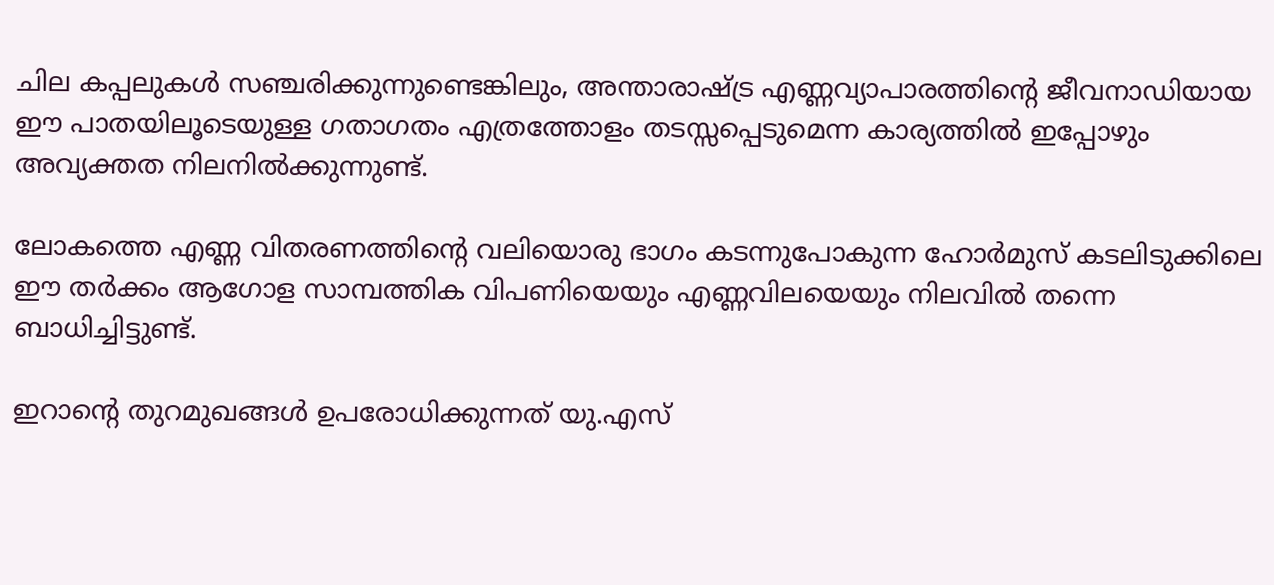ചില കപ്പലുകള്‍ സഞ്ചരിക്കുന്നുണ്ടെങ്കിലും, അന്താരാഷ്ട്ര എണ്ണവ്യാപാരത്തിന്റെ ജീവനാഡിയായ ഈ പാതയിലൂടെയുള്ള ഗതാഗതം എത്രത്തോളം തടസ്സപ്പെടുമെന്ന കാര്യത്തില്‍ ഇപ്പോഴും അവ്യക്തത നിലനില്‍ക്കുന്നുണ്ട്.

ലോകത്തെ എണ്ണ വിതരണത്തിന്റെ വലിയൊരു ഭാഗം കടന്നുപോകുന്ന ഹോര്‍മുസ് കടലിടുക്കിലെ ഈ തര്‍ക്കം ആഗോള സാമ്പത്തിക വിപണിയെയും എണ്ണവിലയെയും നിലവില്‍ തന്നെ ബാധിച്ചിട്ടുണ്ട്.

ഇറാന്റെ തുറമുഖങ്ങള്‍ ഉപരോധിക്കുന്നത് യു.എസ്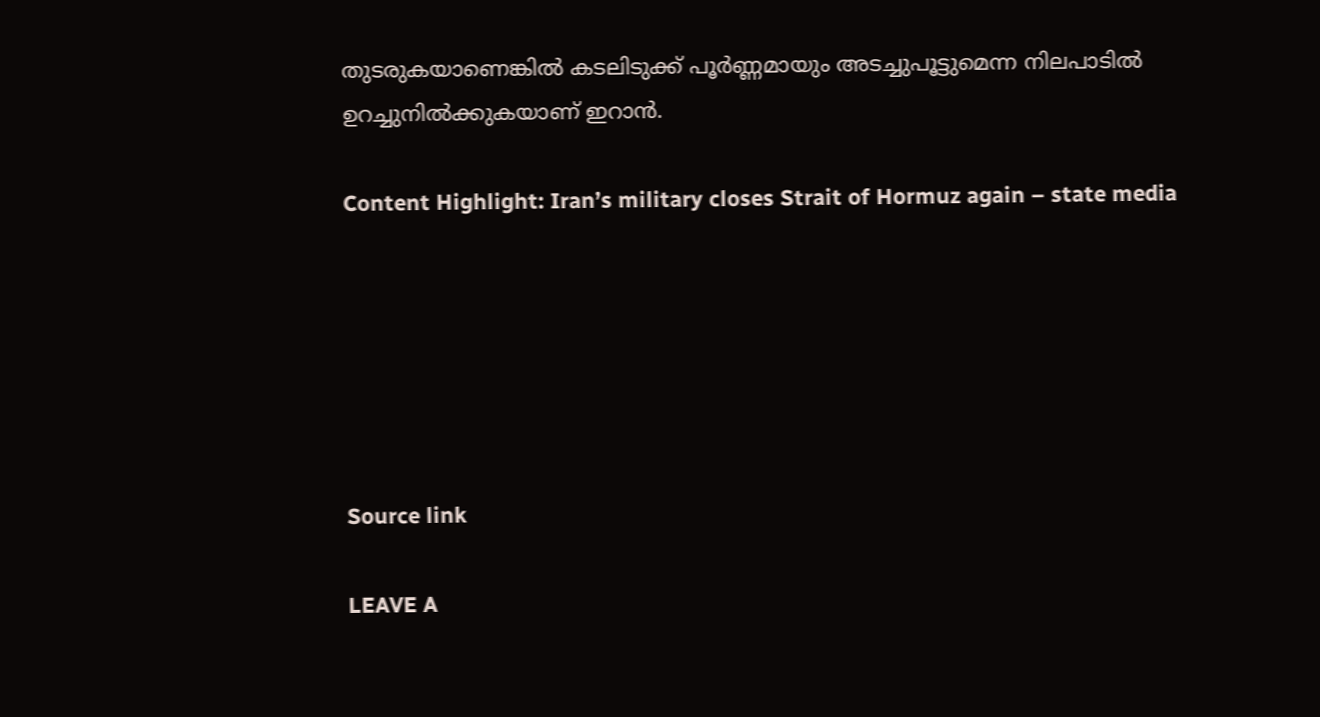തുടരുകയാണെങ്കില്‍ കടലിടുക്ക് പൂര്‍ണ്ണമായും അടച്ചുപൂട്ടുമെന്ന നിലപാടില്‍ ഉറച്ചുനില്‍ക്കുകയാണ് ഇറാന്‍.

Content Highlight: Iran’s military closes Strait of Hormuz again – state media






Source link

LEAVE A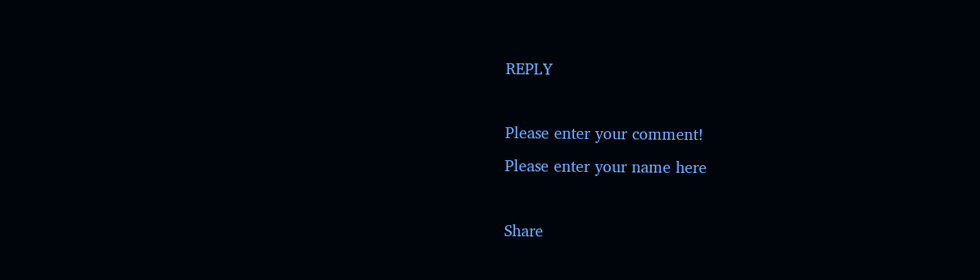REPLY

Please enter your comment!
Please enter your name here

Share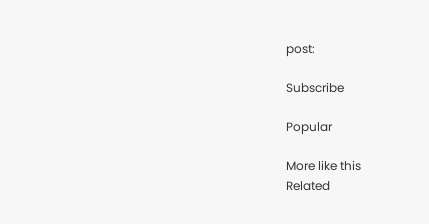post:

Subscribe

Popular

More like this
Related